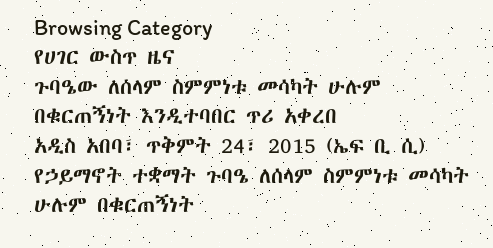Browsing Category
የሀገር ውስጥ ዜና
ጉባዔው ለሰላም ስምምነቱ መሳካት ሁሉም በቁርጠኝነት እንዲተባበር ጥሪ አቀረበ
አዲስ አበባ፣ ጥቅምት 24፣ 2015 (ኤፍ ቢ ሲ) የኃይማኖት ተቋማት ጉባዔ ለሰላም ስምምነቱ መሳካት ሁሉም በቁርጠኝነት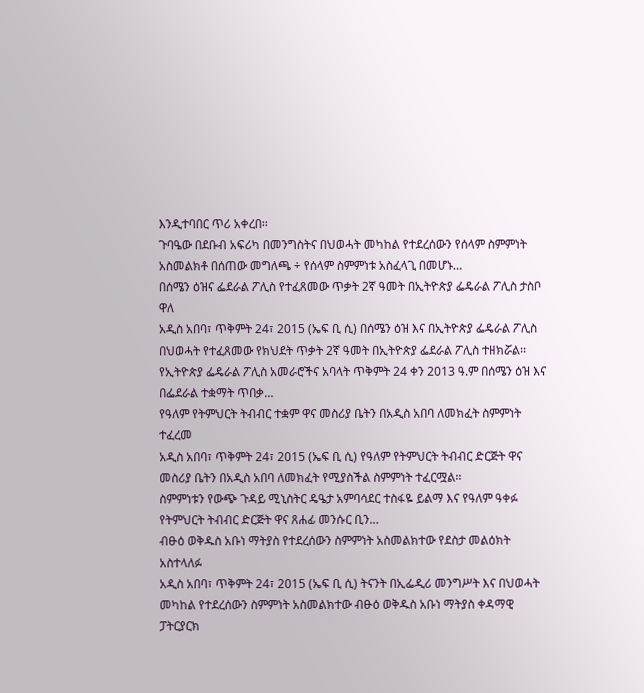እንዲተባበር ጥሪ አቀረበ፡፡
ጉባዔው በደቡብ አፍሪካ በመንግስትና በህወሓት መካከል የተደረሰውን የሰላም ስምምነት አስመልክቶ በሰጠው መግለጫ ÷ የሰላም ስምምነቱ አስፈላጊ በመሆኑ…
በሰሜን ዕዝና ፌደራል ፖሊስ የተፈጸመው ጥቃት 2ኛ ዓመት በኢትዮጵያ ፌዴራል ፖሊስ ታስቦ ዋለ
አዲስ አበባ፣ ጥቅምት 24፣ 2015 (ኤፍ ቢ ሲ) በሰሜን ዕዝ እና በኢትዮጵያ ፌዴራል ፖሊስ በህወሓት የተፈጸመው የክህደት ጥቃት 2ኛ ዓመት በኢትዮጵያ ፌደራል ፖሊስ ተዘክሯል፡፡
የኢትዮጵያ ፌዴራል ፖሊስ አመራሮችና አባላት ጥቅምት 24 ቀን 2013 ዓ.ም በሰሜን ዕዝ እና በፌደራል ተቋማት ጥበቃ…
የዓለም የትምህርት ትብብር ተቋም ዋና መስሪያ ቤትን በአዲስ አበባ ለመክፈት ስምምነት ተፈረመ
አዲስ አበባ፣ ጥቅምት 24፣ 2015 (ኤፍ ቢ ሲ) የዓለም የትምህርት ትብብር ድርጅት ዋና መስሪያ ቤትን በአዲስ አበባ ለመክፈት የሚያስችል ስምምነት ተፈርሟል፡፡
ስምምነቱን የውጭ ጉዳይ ሚኒስትር ዴዔታ አምባሳደር ተስፋዬ ይልማ እና የዓለም ዓቀፉ የትምህርት ትብብር ድርጅት ዋና ጸሐፊ መንሱር ቢን…
ብፁዕ ወቅዱስ አቡነ ማትያስ የተደረሰውን ስምምነት አስመልክተው የደስታ መልዕክት አስተላለፉ
አዲስ አበባ፣ ጥቅምት 24፣ 2015 (ኤፍ ቢ ሲ) ትናንት በኢፌዲሪ መንግሥት እና በህወሓት መካከል የተደረሰውን ስምምነት አስመልክተው ብፁዕ ወቅዱስ አቡነ ማትያስ ቀዳማዊ ፓትርያርክ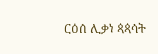ርዕሰ ሊቃነ ጳጳሳት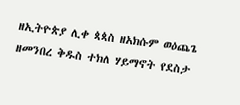ዘኢትዮጵያ ሊቀ ጳጳስ ዘአክሱም ወዕጨጌ ዘመንበረ ቅዱስ ተክለ ሃይማኖት የደስታ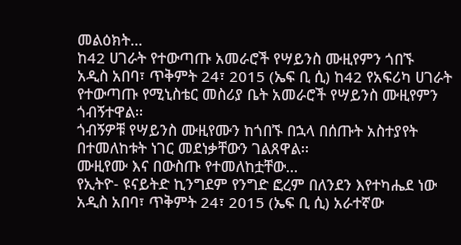መልዕክት…
ከ42 ሀገራት የተውጣጡ አመራሮች የሣይንስ ሙዚየምን ጎበኙ
አዲስ አበባ፣ ጥቅምት 24፣ 2015 (ኤፍ ቢ ሲ) ከ42 የአፍሪካ ሀገራት የተውጣጡ የሚኒስቴር መስሪያ ቤት አመራሮች የሣይንስ ሙዚየምን ጎብኝተዋል፡፡
ጎብኝዎቹ የሣይንስ ሙዚየሙን ከጎበኙ በኋላ በሰጡት አስተያየት በተመለከቱት ነገር መደነቃቸውን ገልጸዋል፡፡
ሙዚየሙ እና በውስጡ የተመለከቷቸው…
የኢትዮ- ዩናይትድ ኪንግደም የንግድ ፎረም በለንደን እየተካሔደ ነው
አዲስ አበባ፣ ጥቅምት 24፣ 2015 (ኤፍ ቢ ሲ) አራተኛው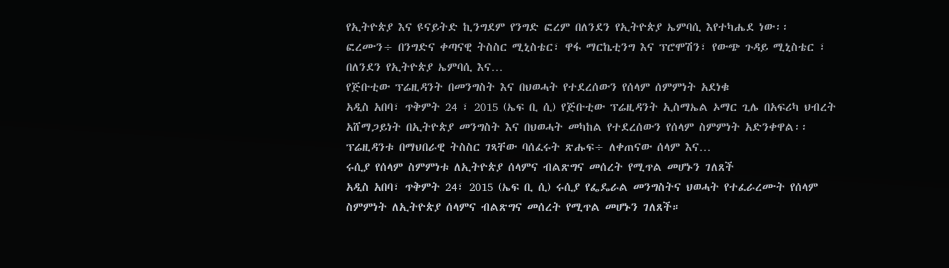የኢትዮጵያ እና ዩናይትድ ኪንግደም የንግድ ፎረም በለንደን የኢትዮጵያ ኤምባሲ እየተካሔደ ነው፡፡
ፎረሙን÷ በንግድና ቀጣናዊ ትስስር ሚኒስቴር፣ ዋፋ ማርኬቲንግ እና ፕሮሞሽን፣ የውጭ ጉዳይ ሚኒስቴር ፣ በለንደን የኢትዮጵያ ኤምባሲ እና…
የጅቡቲው ፕሬዚዳንት በመንግስት እና በህወሓት የተደረሰውን የሰላም ሰምምነት አደነቁ
አዲስ አበባ፣ ጥቅምት 24 ፣ 2015 (ኤፍ ቢ ሲ) የጅቡቲው ፕሬዚዳንት ኢስማኤል ኦማር ጊሌ በአፍሪካ ህብረት አሸማጋይነት በኢትዮጵያ መንግስት እና በህወሓት መካከል የተደረሰውን የሰላም ስምምነት አድንቀዋል፡፡
ፕሬዚዳንቱ በማህበራዊ ትስስር ገጻቸው ባሰፈሩት ጽሑፍ÷ ለቀጠናው ሰላም እና…
ሩሲያ የሰላም ስምምነቱ ለኢትዮጵያ ሰላምና ብልጽግና መሰረት የሚጥል መሆኑን ገለጸች
አዲስ አበባ፣ ጥቅምት 24፣ 2015 (ኤፍ ቢ ሲ) ሩሲያ የፌዴራል መንግስትና ህወሓት የተፈራረሙት የሰላም ስምምነት ለኢትዮጵያ ሰላምና ብልጽግና መሰረት የሚጥል መሆኑን ገለጸች።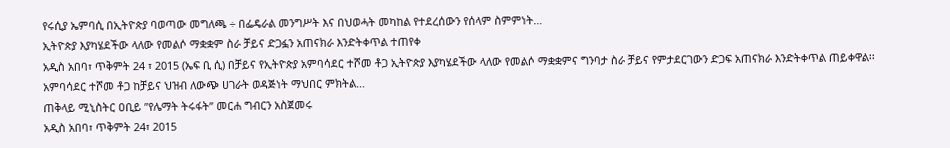የሩሲያ ኤምባሲ በኢትዮጵያ ባወጣው መግለጫ ÷ በፌዴራል መንግሥት እና በህወሓት መካከል የተደረሰውን የሰላም ስምምነት…
ኢትዮጵያ እያካሄደችው ላለው የመልሶ ማቋቋም ስራ ቻይና ድጋፏን አጠናክራ እንድትቀጥል ተጠየቀ
አዲስ አበባ፣ ጥቅምት 24 ፣ 2015 (ኤፍ ቢ ሲ) በቻይና የኢትዮጵያ አምባሳደር ተሾመ ቶጋ ኢትዮጵያ እያካሄደችው ላለው የመልሶ ማቋቋምና ግንባታ ስራ ቻይና የምታደርገውን ድጋፍ አጠናክራ እንድትቀጥል ጠይቀዋል፡፡
አምባሳደር ተሾመ ቶጋ ከቻይና ህዝብ ለውጭ ሀገራት ወዳጅነት ማህበር ምክትል…
ጠቅላይ ሚኒስትር ዐቢይ ”የሌማት ትሩፋት” መርሐ ግብርን አስጀመሩ
አዲስ አበባ፣ ጥቅምት 24፣ 2015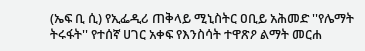(ኤፍ ቢ ሲ) የኢፌዲሪ ጠቅላይ ሚኒስትር ዐቢይ አሕመድ ''የሌማት ትሩፋት'' የተሰኛ ሀገር አቀፍ የእንስሳት ተዋጽዖ ልማት መርሐ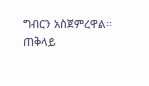ግብርን አስጀምረዋል፡፡
ጠቅላይ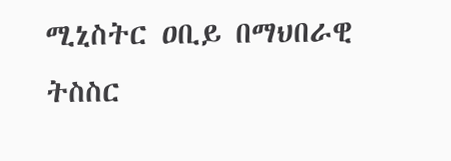ሚኒስትር ዐቢይ በማህበራዊ ትስስር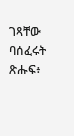ገጻቸው ባሰፈሩት ጽሑፍ፥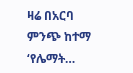ዛሬ በአርባ ምንጭ ከተማ ‘የሌማት…